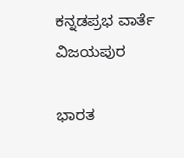ಕನ್ನಡಪ್ರಭ ವಾರ್ತೆ ವಿಜಯಪುರ

ಭಾರತ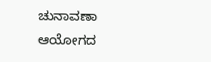ಚುನಾವಣಾ ಆಯೋಗದ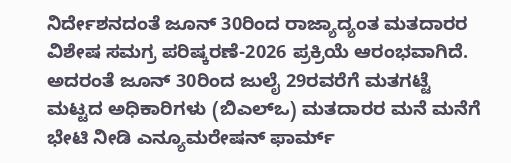ನಿರ್ದೇಶನದಂತೆ ಜೂನ್ 30ರಿಂದ ರಾಜ್ಯಾದ್ಯಂತ ಮತದಾರರ ವಿಶೇಷ ಸಮಗ್ರ ಪರಿಷ್ಕರಣೆ-2026 ಪ್ರಕ್ರಿಯೆ ಆರಂಭವಾಗಿದೆ. ಅದರಂತೆ ಜೂನ್ 30ರಿಂದ ಜುಲೈ 29ರವರೆಗೆ ಮತಗಟ್ಟೆ ಮಟ್ಟದ ಅಧಿಕಾರಿಗಳು (ಬಿಎಲ್‌ಒ) ಮತದಾರರ ಮನೆ ಮನೆಗೆ ಭೇಟಿ ನೀಡಿ ಎನ್ಯೂಮರೇಷನ್ ಫಾರ್ಮ್‌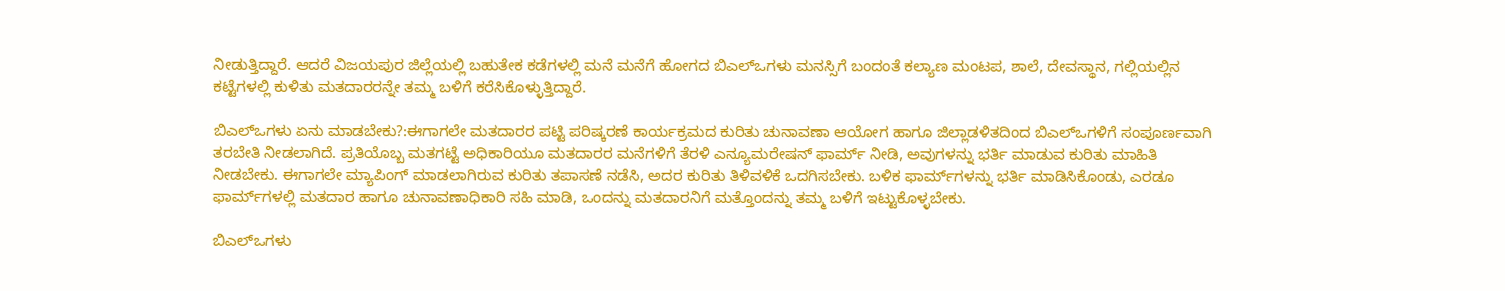ನೀಡುತ್ತಿದ್ದಾರೆ. ಆದರೆ ವಿಜಯಪುರ ಜಿಲ್ಲೆಯಲ್ಲಿ ಬಹುತೇಕ ಕಡೆಗಳಲ್ಲಿ ಮನೆ ಮನೆಗೆ ಹೋಗದ ಬಿಎಲ್‌ಒಗಳು ಮನಸ್ಸಿಗೆ ಬಂದಂತೆ ಕಲ್ಯಾಣ ಮಂಟಪ, ಶಾಲೆ, ದೇವಸ್ಥಾನ, ಗಲ್ಲಿಯಲ್ಲಿನ ಕಟ್ಟೆಗಳಲ್ಲಿ ಕುಳಿತು ಮತದಾರರನ್ನೇ ತಮ್ಮ ಬಳಿಗೆ ಕರೆಸಿಕೊಳ್ಳುತ್ತಿದ್ದಾರೆ.

ಬಿಎಲ್‌ಒಗಳು ಏನು ಮಾಡಬೇಕು?:ಈಗಾಗಲೇ ಮತದಾರರ ಪಟ್ಟಿ ಪರಿಷ್ಕರಣೆ ಕಾರ್ಯಕ್ರಮದ ಕುರಿತು ಚುನಾವಣಾ ಆಯೋಗ ಹಾಗೂ ಜಿಲ್ಲಾಡಳಿತದಿಂದ ಬಿಎಲ್‌ಒಗಳಿಗೆ ಸಂಪೂರ್ಣವಾಗಿ ತರಬೇತಿ ನೀಡಲಾಗಿದೆ. ಪ್ರತಿಯೊಬ್ಬ ಮತಗಟ್ಟೆ ಅಧಿಕಾರಿಯೂ ಮತದಾರರ ಮನೆಗಳಿಗೆ ತೆರಳಿ ಎನ್ಯೂಮರೇಷನ್‌ ಫಾರ್ಮ್‌ ನೀಡಿ, ಅವುಗಳನ್ನು ಭರ್ತಿ ಮಾಡುವ ಕುರಿತು ಮಾಹಿತಿ ನೀಡಬೇಕು. ಈಗಾಗಲೇ ಮ್ಯಾಪಿಂಗ್ ಮಾಡಲಾಗಿರುವ ಕುರಿತು ತಪಾಸಣೆ ನಡೆಸಿ, ಅದರ ಕುರಿತು ತಿಳಿವಳಿಕೆ ಒದಗಿಸಬೇಕು. ಬಳಿಕ ಫಾರ್ಮ್‌ಗಳನ್ನು ಭರ್ತಿ ಮಾಡಿಸಿಕೊಂಡು, ಎರಡೂ ಫಾರ್ಮ್‌ಗಳಲ್ಲಿ ಮತದಾರ ಹಾಗೂ ಚುನಾವಣಾಧಿಕಾರಿ ಸಹಿ ಮಾಡಿ, ಒಂದನ್ನು ಮತದಾರನಿಗೆ ಮತ್ತೊಂದನ್ನು ತಮ್ಮ ಬಳಿಗೆ ಇಟ್ಟುಕೊಳ್ಳಬೇಕು.

ಬಿಎಲ್‌ಒಗಳು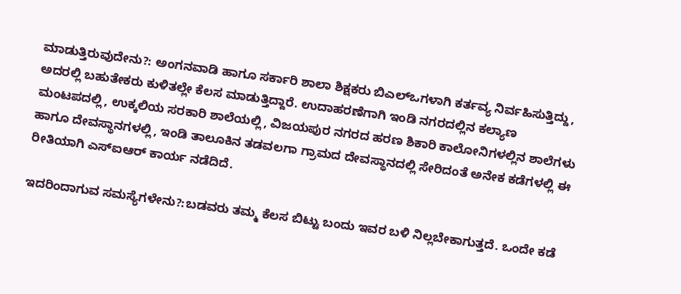ಮಾಡುತ್ತಿರುವುದೇನು?: ಅಂಗನವಾಡಿ ಹಾಗೂ ಸರ್ಕಾರಿ ಶಾಲಾ ಶಿಕ್ಷಕರು ಬಿಎಲ್‌ಒಗಳಾಗಿ ಕರ್ತವ್ಯ ನಿರ್ವಹಿಸುತ್ತಿದ್ದು, ಅದರಲ್ಲಿ ಬಹುತೇಕರು ಕುಳಿತಲ್ಲೇ ಕೆಲಸ ಮಾಡುತ್ತಿದ್ದಾರೆ. ಉದಾಹರಣೆಗಾಗಿ ಇಂಡಿ ನಗರದಲ್ಲಿನ ಕಲ್ಯಾಣ ಮಂಟಪದಲ್ಲಿ, ಉಕ್ಕಲಿಯ ಸರಕಾರಿ ಶಾಲೆಯಲ್ಲಿ, ವಿಜಯಪುರ ನಗರದ ಹರಣ ಶಿಕಾರಿ ಕಾಲೋನಿಗಳಲ್ಲಿನ ಶಾಲೆಗಳು ಹಾಗೂ ದೇವಸ್ಥಾನಗಳಲ್ಲಿ, ಇಂಡಿ ತಾಲೂಕಿನ ತಡವಲಗಾ ಗ್ರಾಮದ ದೇವಸ್ಥಾನದಲ್ಲಿ ಸೇರಿದಂತೆ ಅನೇಕ ಕಡೆಗಳಲ್ಲಿ ಈ ರೀತಿಯಾಗಿ ಎಸ್‌ಐಆರ್‌ ಕಾರ್ಯ ನಡೆದಿದೆ.

ಇದರಿಂದಾಗುವ ಸಮಸ್ಯೆಗಳೇನು?:ಬಡವರು ತಮ್ಮ ಕೆಲಸ ಬಿಟ್ಟು ಬಂದು ಇವರ ಬಳಿ ನಿಲ್ಲಬೇಕಾಗುತ್ತದೆ. ಒಂದೇ ಕಡೆ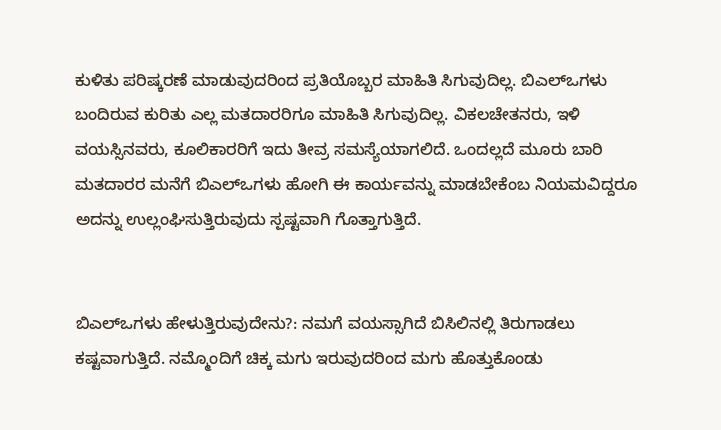ಕುಳಿತು ಪರಿಷ್ಕರಣೆ ಮಾಡುವುದರಿಂದ ಪ್ರತಿಯೊಬ್ಬರ ಮಾಹಿತಿ ಸಿಗುವುದಿಲ್ಲ. ಬಿಎಲ್‌ಒಗಳು ಬಂದಿರುವ ಕುರಿತು ಎಲ್ಲ ಮತದಾರರಿಗೂ ಮಾಹಿತಿ ಸಿಗುವುದಿಲ್ಲ. ವಿಕಲಚೇತನರು, ಇಳಿ ವಯಸ್ಸಿನವರು, ಕೂಲಿಕಾರರಿಗೆ ಇದು ತೀವ್ರ ಸಮಸ್ಯೆಯಾಗಲಿದೆ. ಒಂದಲ್ಲದೆ ಮೂರು ಬಾರಿ ಮತದಾರರ ಮನೆಗೆ ಬಿಎಲ್‌ಒಗಳು ಹೋಗಿ ಈ ಕಾರ್ಯವನ್ನು ಮಾಡಬೇಕೆಂಬ ನಿಯಮವಿದ್ದರೂ ಅದನ್ನು ಉಲ್ಲಂಘಿಸುತ್ತಿರುವುದು ಸ್ಪಷ್ಟವಾಗಿ ಗೊತ್ತಾಗುತ್ತಿದೆ.


ಬಿಎಲ್‌ಒಗಳು ಹೇಳುತ್ತಿರುವುದೇನು?: ನಮಗೆ ವಯಸ್ಸಾಗಿದೆ ಬಿಸಿಲಿನಲ್ಲಿ ತಿರುಗಾಡಲು ಕಷ್ಟವಾಗುತ್ತಿದೆ. ನಮ್ಮೊಂದಿಗೆ ಚಿಕ್ಕ ಮಗು ಇರುವುದರಿಂದ ಮಗು ಹೊತ್ತುಕೊಂಡು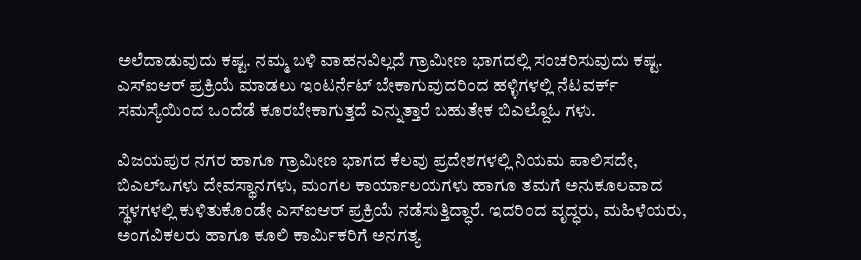ಅಲೆದಾಡುವುದು ಕಷ್ಟ. ನಮ್ಮ ಬಳಿ ವಾಹನವಿಲ್ಲದೆ ಗ್ರಾಮೀಣ ಭಾಗದಲ್ಲಿ ಸಂಚರಿಸುವುದು ಕಷ್ಟ. ಎಸ್‌ಐಆರ್‌ ಪ್ರಕ್ರಿಯೆ ಮಾಡಲು ಇಂಟರ್ನೆಟ್‌ ಬೇಕಾಗುವುದರಿಂದ ಹಳ್ಳಿಗಳಲ್ಲಿ ನೆಟವರ್ಕ್‌ ಸಮಸ್ಯೆಯಿಂದ ಒಂದೆಡೆ ಕೂರಬೇಕಾಗುತ್ತದೆ ಎನ್ನುತ್ತಾರೆ ಬಹುತೇಕ ಬಿಎಲ್ದೊಓ ಗಳು.

ವಿಜಯಪುರ ನಗರ ಹಾಗೂ ಗ್ರಾಮೀಣ ಭಾಗದ ಕೆಲವು ಪ್ರದೇಶಗಳಲ್ಲಿ ನಿಯಮ ಪಾಲಿಸದೇ, ಬಿಎಲ್‌ಒಗಳು ದೇವಸ್ಥಾನಗಳು, ಮಂಗಲ ಕಾರ್ಯಾಲಯಗಳು ಹಾಗೂ ತಮಗೆ ಅನುಕೂಲವಾದ ಸ್ಥಳಗಳಲ್ಲಿ ಕುಳಿತುಕೊಂಡೇ ಎಸ್‌ಐಆರ್‌ ಪ್ರಕ್ರಿಯೆ ನಡೆಸುತ್ತಿದ್ಧಾರೆ. ಇದರಿಂದ ವೃದ್ಧರು, ಮಹಿಳೆಯರು, ಅಂಗವಿಕಲರು ಹಾಗೂ ಕೂಲಿ ಕಾರ್ಮಿಕರಿಗೆ ಅನಗತ್ಯ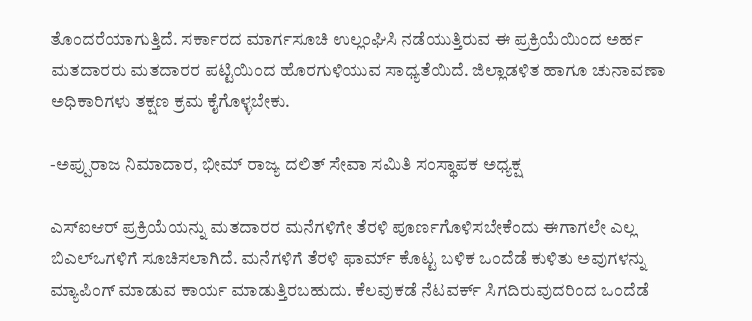ತೊಂದರೆಯಾಗುತ್ತಿದೆ. ಸರ್ಕಾರದ ಮಾರ್ಗಸೂಚಿ ಉಲ್ಲಂಘಿಸಿ ನಡೆಯುತ್ತಿರುವ ಈ ಪ್ರಕ್ರಿಯೆಯಿಂದ ಅರ್ಹ ಮತದಾರರು ಮತದಾರರ ಪಟ್ಟಿಯಿಂದ ಹೊರಗುಳಿಯುವ ಸಾಧ್ಯತೆಯಿದೆ. ಜಿಲ್ಲಾಡಳಿತ ಹಾಗೂ ಚುನಾವಣಾ ಅಧಿಕಾರಿಗಳು ತಕ್ಷಣ ಕ್ರಮ ಕೈಗೊಳ್ಳಬೇಕು.

-ಅಪ್ಪುರಾಜ ನಿಮಾದಾರ, ಭೀಮ್ ರಾಜ್ಯ ದಲಿತ್ ಸೇವಾ ಸಮಿತಿ ಸಂಸ್ಥಾಪಕ ಅಧ್ಯಕ್ಷ

ಎಸ್‌ಐಆರ್‌ ಪ್ರಕ್ರಿಯೆಯನ್ನು ಮತದಾರರ ಮನೆಗಳಿಗೇ ತೆರಳಿ ಪೂರ್ಣಗೊಳಿಸಬೇಕೆಂದು ಈಗಾಗಲೇ ಎಲ್ಲ ಬಿಎಲ್‌ಒಗಳಿಗೆ ಸೂಚಿಸಲಾಗಿದೆ. ಮನೆಗಳಿಗೆ ತೆರಳಿ ಫಾರ್ಮ್‌ ಕೊಟ್ಟ ಬಳಿಕ ಒಂದೆಡೆ ಕುಳಿತು ಅವುಗಳನ್ನು ಮ್ಯಾಪಿಂಗ್ ಮಾಡುವ ಕಾರ್ಯ ಮಾಡುತ್ತಿರಬಹುದು. ಕೆಲವುಕಡೆ ನೆಟವರ್ಕ್‌ ಸಿಗದಿರುವುದರಿಂದ ಒಂದೆಡೆ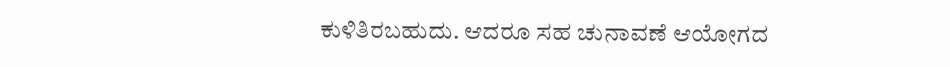ಕುಳಿತಿರಬಹುದು. ಆದರೂ ಸಹ ಚುನಾವಣೆ ಆಯೋಗದ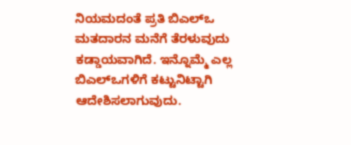ನಿಯಮದಂತೆ ಪ್ರತಿ ಬಿಎಲ್‌ಒ ಮತದಾರನ ಮನೆಗೆ ತೆರಳುವುದು ಕಡ್ಡಾಯವಾಗಿದೆ. ಇನ್ನೊಮ್ಮೆ ಎಲ್ಲ ಬಿಎಲ್‌ಒಗಳಿಗೆ ಕಟ್ಟುನಿಟ್ಟಾಗಿ ಆದೇಶಿಸಲಾಗುವುದು.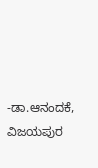-ಡಾ.ಆನಂದಕೆ, ವಿಜಯಪುರ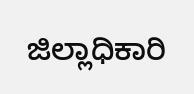ಜಿಲ್ಲಾಧಿಕಾರಿ